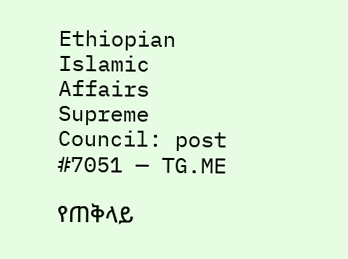Ethiopian Islamic Affairs Supreme Council: post #7051 — TG.ME

የጠቅላይ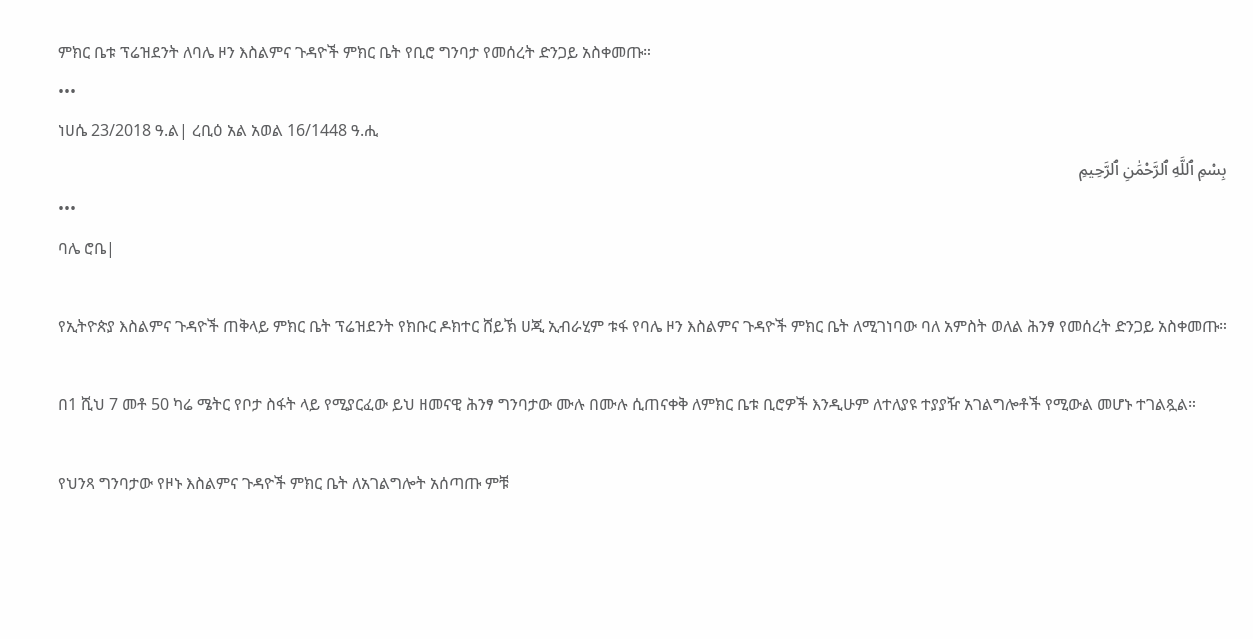ምክር ቤቱ ፕሬዝደንት ለባሌ ዞን እስልምና ጉዳዮች ምክር ቤት የቢሮ ግንባታ የመሰረት ድንጋይ አስቀመጡ።
•••
ነሀሴ 23/2018 ዓ.ል| ረቢዕ አል አወል 16/1448 ዓ.ሒ
بِسْمِ ٱللَّهِ ٱلرَّحْمَٰنِ ٱلرَّحِيمِ
•••
ባሌ ሮቤ|

የኢትዮጵያ እስልምና ጉዳዮች ጠቅላይ ምክር ቤት ፕሬዝደንት የክቡር ዶክተር ሸይኽ ሀጂ ኢብራሂም ቱፋ የባሌ ዞን እስልምና ጉዳዮች ምክር ቤት ለሚገነባው ባለ አምስት ወለል ሕንፃ የመሰረት ድንጋይ አስቀመጡ።

በ1 ሺህ 7 መቶ 50 ካሬ ሜትር የቦታ ስፋት ላይ የሚያርፈው ይህ ዘመናዊ ሕንፃ ግንባታው ሙሉ በሙሉ ሲጠናቀቅ ለምክር ቤቱ ቢሮዎች እንዲሁም ለተለያዩ ተያያዥ አገልግሎቶች የሚውል መሆኑ ተገልጿል።

የህንጻ ግንባታው የዞኑ እስልምና ጉዳዮች ምክር ቤት ለአገልግሎት አሰጣጡ ምቹ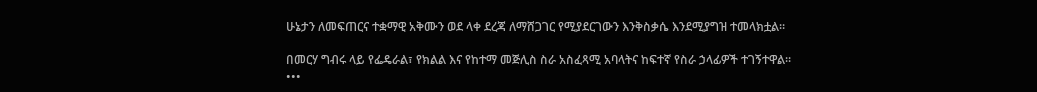ሁኔታን ለመፍጠርና ተቋማዊ አቅሙን ወደ ላቀ ደረጃ ለማሸጋገር የሚያደርገውን እንቅስቃሴ እንደሚያግዝ ተመላክቷል።

በመርሃ ግብሩ ላይ የፌዴራል፣ የክልል እና የከተማ መጅሊስ ስራ አስፈጻሚ አባላትና ከፍተኛ የስራ ኃላፊዎች ተገኝተዋል።
•••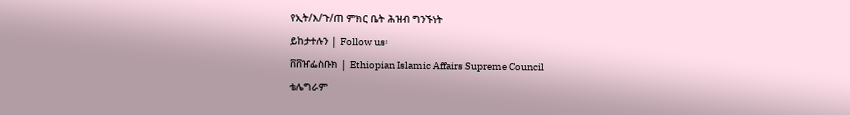የኢት/እ/ጉ/ጠ ምክር ቤት ሕዝብ ግንኙነት
ይከታተሉን | Follow us፡
ቨቨዠፌስቡክ | Ethiopian Islamic Affairs Supreme Council
ቴሌግራም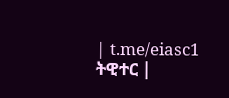| t.me/eiasc1
ትዊተር |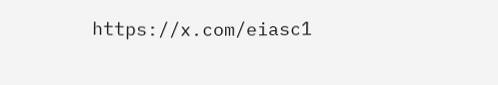https://x.com/eiasc1